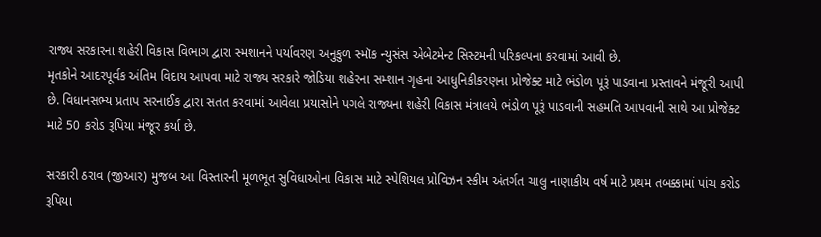રાજ્ય સરકારના શહેરી વિકાસ વિભાગ દ્વારા સ્મશાનને પર્યાવરણ અનુકુળ સ્મૉક ન્યુસંસ એબેટમેન્ટ સિસ્ટમની પરિકલ્પના કરવામાં આવી છે.
મૃતકોને આદરપૂર્વક અંતિમ વિદાય આપવા માટે રાજ્ય સરકારે જોડિયા શહેરના સમ્શાન ગૃહના આધુનિકીકરણના પ્રોજેક્ટ માટે ભંડોળ પૂરૂં પાડવાના પ્રસ્તાવને મંજૂરી આપી છે. વિધાનસભ્ય પ્રતાપ સરનાઈક દ્વારા સતત કરવામાં આવેલા પ્રયાસોને પગલે રાજ્યના શહેરી વિકાસ મંત્રાલયે ભંડોળ પૂરૂં પાડવાની સહમતિ આપવાની સાથે આ પ્રોજેક્ટ માટે 50 કરોડ રૂપિયા મંજૂર કર્યા છે.

સરકારી ઠરાવ (જીઆર) મુજબ આ વિસ્તારની મૂળભૂત સુવિધાઓના વિકાસ માટે સ્પેશિયલ પ્રોવિઝન સ્કીમ અંતર્ગત ચાલુ નાણાકીય વર્ષ માટે પ્રથમ તબક્કામાં પાંચ કરોડ રૂપિયા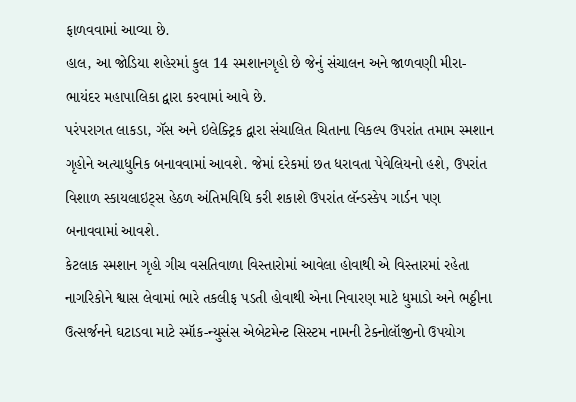ફાળવવામાં આવ્યા છે.
હાલ, આ જોડિયા શહેરમાં કુલ 14 સ્મશાનગૃહો છે જેનું સંચાલન અને જાળવણી મીરા-ભાયંદર મહાપાલિકા દ્વારા કરવામાં આવે છે.
પરંપરાગત લાકડા, ગૅસ અને ઇલેક્ટ્રિક દ્વારા સંચાલિત ચિતાના વિકલ્પ ઉપરાંત તમામ સ્મશાન ગૃહોને અત્યાધુનિક બનાવવામાં આવશે. જેમાં દરેકમાં છત ધરાવતા પેવેલિયનો હશે, ઉપરાંત વિશાળ સ્કાયલાઇટ્સ હેઠળ અંતિમવિધિ કરી શકાશે ઉપરાંત લૅન્ડસ્કેપ ગાર્ડન પણ બનાવવામાં આવશે.
કેટલાક સ્મશાન ગૃહો ગીચ વસતિવાળા વિસ્તારોમાં આવેલા હોવાથી એ વિસ્તારમાં રહેતા નાગરિકોને શ્વાસ લેવામાં ભારે તકલીફ પડતી હોવાથી એના નિવારણ માટે ધુમાડો અને ભઠ્ઠીના ઉત્સર્જનને ઘટાડવા માટે સ્મૉક-ન્યુસંસ એબેટમેન્ટ સિસ્ટમ નામની ટેક્નોલૉજીનો ઉપયોગ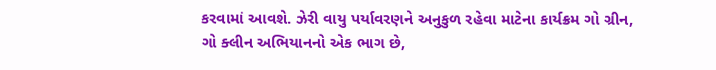કરવામાં આવશે. ઝેરી વાયુ પર્યાવરણને અનુકુળ રહેવા માટેના કાર્યક્રમ ગો ગ્રીન, ગો ક્લીન અભિયાનનો એક ભાગ છે,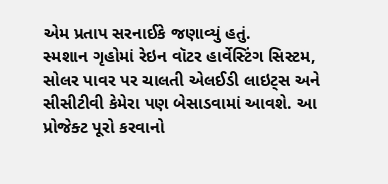એમ પ્રતાપ સરનાઈકે જણાવ્યું હતું.
સ્મશાન ગૃહોમાં રેઇન વૉટર હાર્વેસ્ટિંગ સિસ્ટમ, સોલર પાવર પર ચાલતી એલઈડી લાઇટ્સ અને સીસીટીવી કેમેરા પણ બેસાડવામાં આવશે. આ પ્રોજેક્ટ પૂરો કરવાનો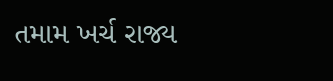તમામ ખર્ચ રાજ્ય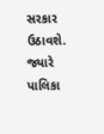સરકાર ઉઠાવશે. જ્યારે પાલિકા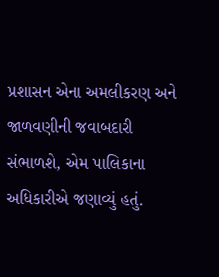પ્રશાસન એના અમલીકરણ અને જાળવણીની જવાબદારી સંભાળશે, એમ પાલિકાના અધિકારીએ જણાવ્યું હતું.